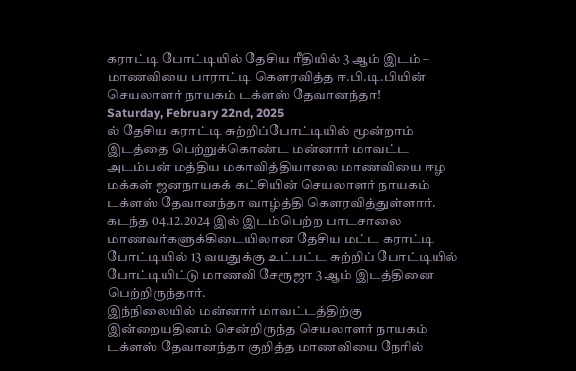கராட்டி போட்டியில் தேசிய ரீதியில் 3 ஆம் இடம் – மாணவியை பாராட்டி கௌரவித்த ஈ.பி.டி.பியின் செயலாளர் நாயகம் டக்ளஸ் தேவானந்தா!
Saturday, February 22nd, 2025
ல் தேசிய கராட்டி சுற்றிப்போட்டியில் மூன்றாம் இடத்தை பெற்றுக்கொண்ட மன்னார் மாவட்ட அடம்பன் மத்திய மகாவித்தியாலை மாணவியை ஈழ மக்கள் ஜனநாயகக் கட்சியின் செயலாளர் நாயகம் டக்ளஸ் தேவானந்தா வாழ்த்தி கௌரவித்துள்ளார்.
கடந்த 04.12.2024 இல் இடம்பெற்ற பாடசாலை மாணவர்களுக்கிடையிலான தேசிய மட்ட கராட்டி போட்டியில் 13 வயதுக்கு உட்பட்ட சுற்றிப் போட்டியில் போட்டியிட்டு மாணவி சேரூஜா 3 ஆம் இடத்தினை பெற்றிருந்தார்.
இந்நிலையில் மன்னார் மாவட்டத்திற்கு இன்றையதினம் சென்றிருந்த செயலாளர் நாயகம் டக்ளஸ் தேவானந்தா குறித்த மாணவியை நேரில்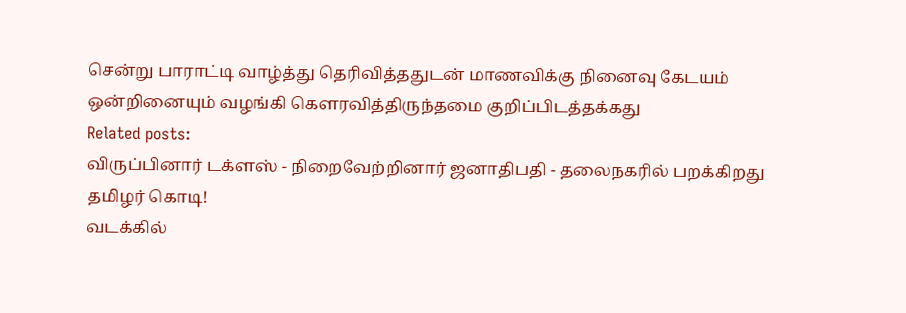சென்று பாராட்டி வாழ்த்து தெரிவித்ததுடன் மாணவிக்கு நினைவு கேடயம் ஒன்றினையும் வழங்கி கெளரவித்திருந்தமை குறிப்பிடத்தக்கது
Related posts:
விருப்பினார் டக்ளஸ் - நிறைவேற்றினார் ஜனாதிபதி - தலைநகரில் பறக்கிறது தமிழர் கொடி!
வடக்கில்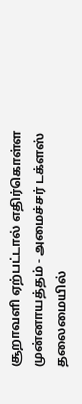சூறாவளி ஏற்பட்டால் எதிர்கொள்ள முன்னாயத்தம் - அமைச்சர் டக்ளஸ் தலைமையில்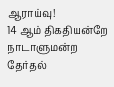ஆராய்வு!
14 ஆம் திகதியன்றே நாடாளுமன்ற தேர்தல்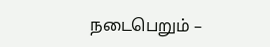நடைபெறும் –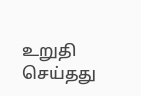உறுதி செய்தது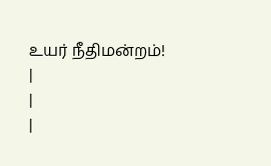உயர் நீதிமன்றம்!
|
|
|